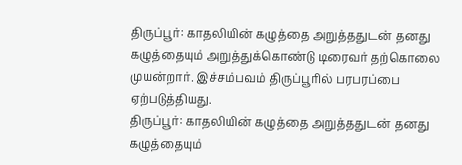திருப்பூர்: காதலியின் கழுத்தை அறுத்ததுடன் தனது கழுத்தையும் அறுத்துக்கொண்டு டிரைவர் தற்கொலை முயன்றார். இச்சம்பவம் திருப்பூரில் பரபரப்பை ஏற்படுத்தியது.
திருப்பூர்: காதலியின் கழுத்தை அறுத்ததுடன் தனது கழுத்தையும்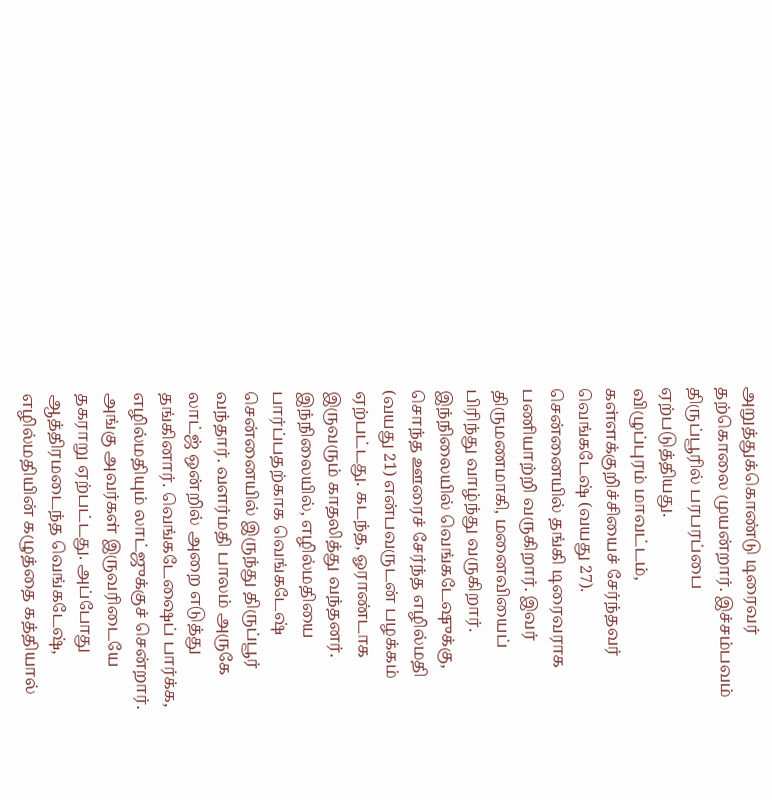அறுத்துக்கொண்டு டிரைவர் தற்கொலை முயன்றார். இச்சம்பவம் திருப்பூரில் பரபரப்பை ஏற்படுத்தியது.
விழுப்புரம் மாவட்டம், கள்ளக்குறிச்சியைச் சேர்ந்தவர் வெங்கடேஷ் (வயது 27). சென்னையில் தங்கி டிரைவராக பணியாற்றி வருகிறார். இவர் திருமணமாகி, மனைவியைப் பிரிந்து வாழ்ந்து வருகிறார். இந்நிலையில் வெங்கடேஷுக்கு, சொந்த ஊரைச் சேர்ந்த எழில்மதி (வயது 21) என்பவருடன் பழக்கம் ஏற்பட்டது. கடந்த, ஓராண்டாக இருவரும் காதலித்து வந்தனர்.
இந்நிலையில், எழில்மதியை பார்ப்பதற்காக வெங்கடேஷ் சென்னையில் இருந்து திருப்பூர் வந்தார். வளர்மதி பாலம் அருகே லாட்ஜ் ஒன்றில் அறை எடுத்து தங்கினார். வெங்கடேஷைப் பார்க்க, எழில்மதியும் லாட்ஜுக்குச் சென்றார். அங்கு அவர்கள் இருவரிடையே தகராறு ஏற்பட்டது. அப்போது ஆத்திரமடைந்த வெங்கடேஷ், எழில்மதியின் கழுத்தை கத்தியால்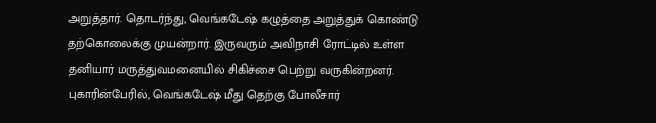அறுத்தார். தொடர்ந்து, வெங்கடேஷ் கழுத்தை அறுத்துக் கொண்டு தற்கொலைக்கு முயன்றார். இருவரும் அவிநாசி ரோட்டில் உள்ள தனியார் மருத்துவமனையில் சிகிச்சை பெற்று வருகின்றனர். புகாரின்பேரில், வெங்கடேஷ் மீது தெற்கு போலீசார்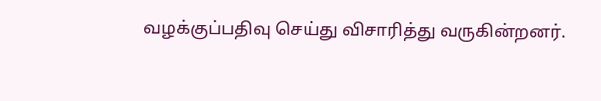வழக்குப்பதிவு செய்து விசாரித்து வருகின்றனர்.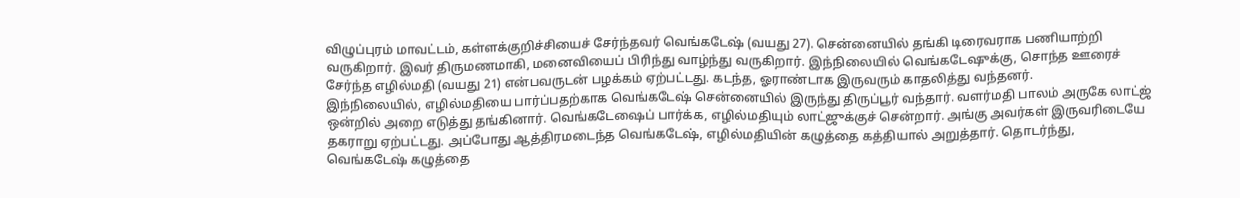விழுப்புரம் மாவட்டம், கள்ளக்குறிச்சியைச் சேர்ந்தவர் வெங்கடேஷ் (வயது 27). சென்னையில் தங்கி டிரைவராக பணியாற்றி வருகிறார். இவர் திருமணமாகி, மனைவியைப் பிரிந்து வாழ்ந்து வருகிறார். இந்நிலையில் வெங்கடேஷுக்கு, சொந்த ஊரைச் சேர்ந்த எழில்மதி (வயது 21) என்பவருடன் பழக்கம் ஏற்பட்டது. கடந்த, ஓராண்டாக இருவரும் காதலித்து வந்தனர்.
இந்நிலையில், எழில்மதியை பார்ப்பதற்காக வெங்கடேஷ் சென்னையில் இருந்து திருப்பூர் வந்தார். வளர்மதி பாலம் அருகே லாட்ஜ் ஒன்றில் அறை எடுத்து தங்கினார். வெங்கடேஷைப் பார்க்க, எழில்மதியும் லாட்ஜுக்குச் சென்றார். அங்கு அவர்கள் இருவரிடையே தகராறு ஏற்பட்டது. அப்போது ஆத்திரமடைந்த வெங்கடேஷ், எழில்மதியின் கழுத்தை கத்தியால் அறுத்தார். தொடர்ந்து, வெங்கடேஷ் கழுத்தை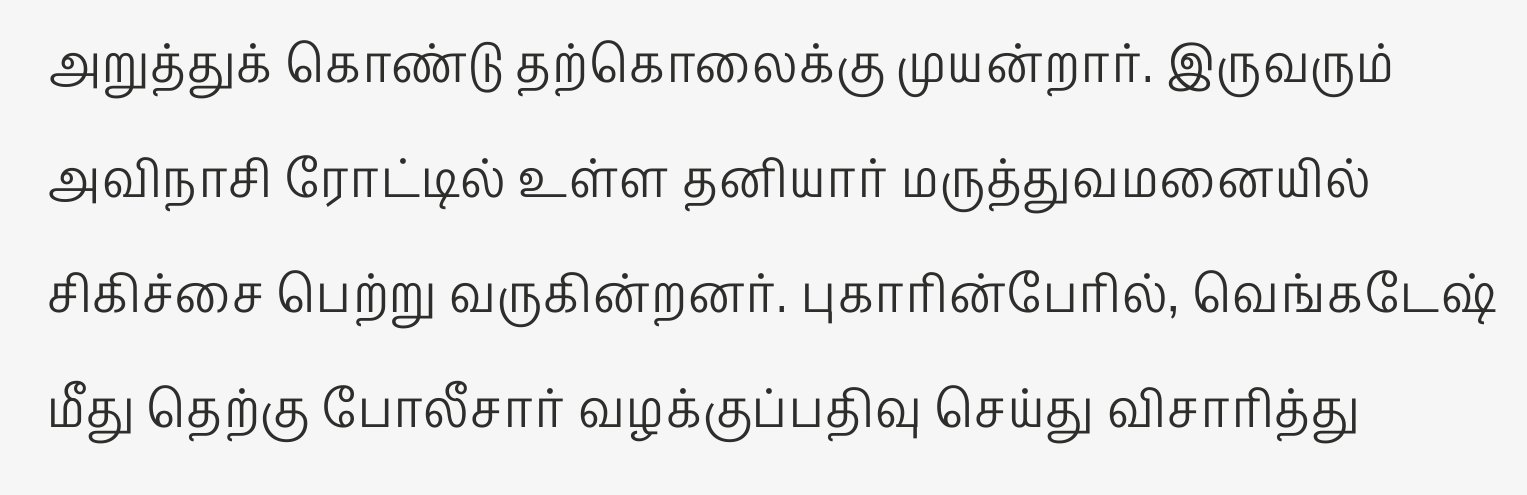அறுத்துக் கொண்டு தற்கொலைக்கு முயன்றார். இருவரும் அவிநாசி ரோட்டில் உள்ள தனியார் மருத்துவமனையில் சிகிச்சை பெற்று வருகின்றனர். புகாரின்பேரில், வெங்கடேஷ் மீது தெற்கு போலீசார் வழக்குப்பதிவு செய்து விசாரித்து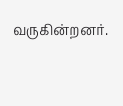வருகின்றனர்.